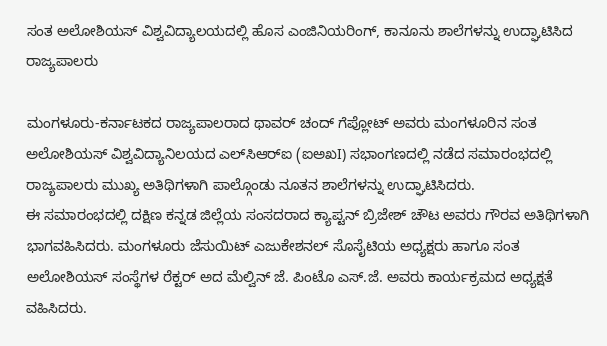ಸಂತ ಅಲೋಶಿಯಸ್ ವಿಶ್ವವಿದ್ಯಾಲಯದಲ್ಲಿ ಹೊಸ ಎಂಜಿನಿಯರಿಂಗ್, ಕಾನೂನು ಶಾಲೆಗಳನ್ನು ಉದ್ಘಾಟಿಸಿದ ರಾಜ್ಯಪಾಲರು

ಮಂಗಳೂರು-ಕರ್ನಾಟಕದ ರಾಜ್ಯಪಾಲರಾದ ಥಾವರ್ ಚಂದ್ ಗೆಪ್ಲೋಟ್ ಅವರು ಮಂಗಳೂರಿನ ಸಂತ ಅಲೋಶಿಯಸ್ ವಿಶ್ವವಿದ್ಯಾನಿಲಯದ ಎಲ್‌ಸಿಆರ್‌ಐ (ಐಅಖI) ಸಭಾಂಗಣದಲ್ಲಿ ನಡೆದ ಸಮಾರಂಭದಲ್ಲಿ ರಾಜ್ಯಪಾಲರು ಮುಖ್ಯ ಅತಿಥಿಗಳಾಗಿ ಪಾಲ್ಗೊಂಡು ನೂತನ ಶಾಲೆಗಳನ್ನು ಉದ್ಘಾಟಿಸಿದರು.
ಈ ಸಮಾರಂಭದಲ್ಲಿ ದಕ್ಷಿಣ ಕನ್ನಡ ಜಿಲ್ಲೆಯ ಸಂಸದರಾದ ಕ್ಯಾಪ್ಟನ್ ಬ್ರಿಜೇಶ್ ಚೌಟ ಅವರು ಗೌರವ ಅತಿಥಿಗಳಾಗಿ ಭಾಗವಹಿಸಿದರು. ಮಂಗಳೂರು ಜೆಸುಯಿಟ್ ಎಜುಕೇಶನಲ್ ಸೊಸೈಟಿಯ ಅಧ್ಯಕ್ಷರು ಹಾಗೂ ಸಂತ ಅಲೋಶಿಯಸ್ ಸಂಸ್ಥೆಗಳ ರೆಕ್ಟರ್ ಅದ ಮೆಲ್ವಿನ್ ಜೆ. ಪಿಂಟೊ ಎಸ್.ಜೆ. ಅವರು ಕಾರ್ಯಕ್ರಮದ ಅಧ್ಯಕ್ಷತೆ ವಹಿಸಿದರು.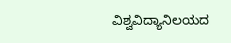ವಿಶ್ವವಿದ್ಯಾನಿಲಯದ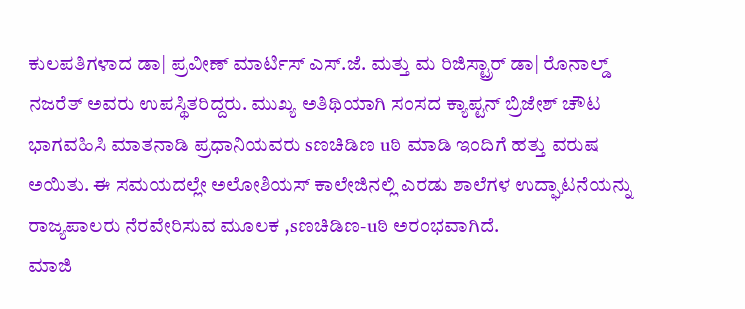ಕುಲಪತಿಗಳಾದ ಡಾ| ಪ್ರವೀಣ್ ಮಾರ್ಟಿಸ್ ಎಸ್.ಜೆ. ಮತ್ತು ಮ ರಿಜಿಸ್ಟ್ರಾರ್ ಡಾ| ರೊನಾಲ್ಡ್ ನಜರೆತ್ ಅವರು ಉಪಸ್ಥಿತರಿದ್ದರು. ಮುಖ್ಯ ಅತಿಥಿಯಾಗಿ ಸಂಸದ ಕ್ಯಾಪ್ಟನ್ ಬ್ರಿಜೇಶ್ ಚೌಟ ಭಾಗವಹಿಸಿ ಮಾತನಾಡಿ ಪ್ರಧಾನಿಯವರು sಣಚಿಡಿಣ uಠಿ ಮಾಡಿ ಇಂದಿಗೆ ಹತ್ತು ವರುಷ ಅಯಿತು. ಈ ಸಮಯದಲ್ಲೇ ಅಲೋಶಿಯಸ್ ಕಾಲೇಜಿನಲ್ಲಿ ಎರಡು ಶಾಲೆಗಳ ಉದ್ಘಾಟನೆಯನ್ನು ರಾಜ್ಯಪಾಲರು ನೆರವೇರಿಸುವ ಮೂಲಕ ,sಣಚಿಡಿಣ-uಠಿ ಅರಂಭವಾಗಿದೆ.
ಮಾಜಿ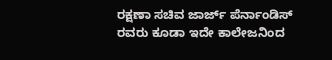ರಕ್ಷಣಾ ಸಚಿವ ಜಾರ್ಜ್ ಪೆರ್ನಾಂಡಿಸ್ ರವರು ಕೂಡಾ ಇದೇ ಕಾಲೇಜನಿಂದ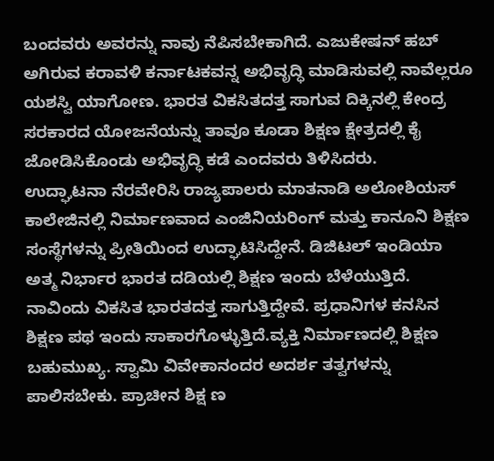ಬಂದವರು ಅವರನ್ನು ನಾವು ನೆಪಿಸಬೇಕಾಗಿದೆ. ಎಜುಕೇಷನ್ ಹಬ್ ಅಗಿರುವ ಕರಾವಳಿ ಕರ್ನಾಟಕವನ್ನ ಅಭಿವೃದ್ಧಿ ಮಾಡಿಸುವಲ್ಲಿ ನಾವೆಲ್ಲರೂ ಯಶಸ್ವಿ ಯಾಗೋಣ. ಭಾರತ ವಿಕಸಿತದತ್ತ ಸಾಗುವ ದಿಕ್ಕಿನಲ್ಲಿ ಕೇಂದ್ರ ಸರಕಾರದ ಯೋಜನೆಯನ್ನು ತಾವೂ ಕೂಡಾ ಶಿಕ್ಷಣ ಕ್ಷೇತ್ರದಲ್ಲಿ ಕೈ ಜೋಡಿಸಿಕೊಂಡು ಅಭಿವೃದ್ಧಿ ಕಡೆ ಎಂದವರು ತಿಳಿಸಿದರು.
ಉದ್ಘಾಟನಾ ನೆರವೇರಿಸಿ ರಾಜ್ಯಪಾಲರು ಮಾತನಾಡಿ ಅಲೋಶಿಯಸ್ ಕಾಲೇಜಿನಲ್ಲಿ ನಿರ್ಮಾಣವಾದ ಎಂಜಿನಿಯರಿಂಗ್ ಮತ್ತು ಕಾನೂನಿ ಶಿಕ್ಷಣ ಸಂಸ್ಥೆಗಳನ್ನು ಪ್ರೀತಿಯಿಂದ ಉದ್ಘಾಟಿಸಿದ್ದೇನೆ. ಡಿಜಿಟಲ್ ಇಂಡಿಯಾ ಅತ್ಮ ನಿರ್ಭಾರ ಭಾರತ ದಡಿಯಲ್ಲಿ ಶಿಕ್ಷಣ ಇಂದು ಬೆಳೆಯುತ್ತಿದೆ. ನಾವಿಂದು ವಿಕಸಿತ ಭಾರತದತ್ತ ಸಾಗುತ್ತಿದ್ದೇವೆ. ಪ್ರಧಾನಿಗಳ ಕನಸಿನ ಶಿಕ್ಷಣ ಪಥ ಇಂದು ಸಾಕಾರಗೊಳ್ಳುತ್ತಿದೆ.ವ್ಯಕ್ತಿ ನಿರ್ಮಾಣದಲ್ಲಿ ಶಿಕ್ಷಣ ಬಹುಮುಖ್ಯ. ಸ್ವಾಮಿ ವಿವೇಕಾನಂದರ ಅದರ್ಶ ತತ್ವಗಳನ್ನು ಪಾಲಿಸಬೇಕು. ಪ್ರಾಚೀನ ಶಿಕ್ಷ ಣ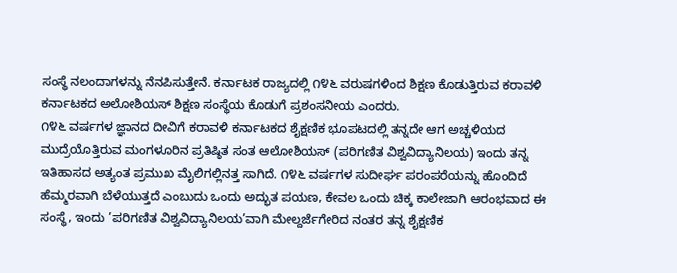ಸಂಸ್ಥೆ ನಲಂದಾಗಳನ್ನು ನೆನಪಿಸುತ್ತೇನೆ. ಕರ್ನಾಟಕ ರಾಜ್ಯದಲ್ಲಿ ೧೪೬ ವರುಷಗಳಿಂದ ಶಿಕ್ಷಣ ಕೊಡುತ್ತಿರುವ ಕರಾವಳಿ ಕರ್ನಾಟಕದ ಅಲೋಶಿಯಸ್ ಶಿಕ್ಷಣ ಸಂಸ್ಥೆಯ ಕೊಡುಗೆ ಪ್ರಶಂಸನೀಯ ಎಂದರು.
೧೪೬ ವರ್ಷಗಳ ಜ್ಞಾನದ ದೀವಿಗೆ ಕರಾವಳಿ ಕರ್ನಾಟಕದ ಶೈಕ್ಷಣಿಕ ಭೂಪಟದಲ್ಲಿ ತನ್ನದೇ ಆಗ ಅಚ್ಚಳಿಯದ ಮುದ್ರೆಯೊತ್ತಿರುವ ಮಂಗಳೂರಿನ ಪ್ರತಿಷ್ಠಿತ ಸಂತ ಆಲೋಶಿಯಸ್ (ಪರಿಗಣಿತ ವಿಶ್ವವಿದ್ಯಾನಿಲಯ) ಇಂದು ತನ್ನ ಇತಿಹಾಸದ ಅತ್ಯಂತ ಪ್ರಮುಖ ಮೈಲಿಗಲ್ಲಿನತ್ತ ಸಾಗಿದೆ. ೧೪೬ ವರ್ಷಗಳ ಸುದೀರ್ಘ ಪರಂಪರೆಯನ್ನು ಹೊಂದಿದೆ ಹೆಮ್ಮರವಾಗಿ ಬೆಳೆಯುತ್ತದೆ ಎಂಬುದು ಒಂದು ಅದ್ಭುತ ಪಯಣ, ಕೇವಲ ಒಂದು ಚಿಕ್ಕ ಕಾಲೇಜಾಗಿ ಆರಂಭವಾದ ಈ ಸಂಸ್ಥೆ, ಇಂದು ’ಪರಿಗಣಿತ ವಿಶ್ವವಿದ್ಯಾನಿಲಯ’ವಾಗಿ ಮೇಲ್ದರ್ಜೆಗೇರಿದ ನಂತರ ತನ್ನ ಶೈಕ್ಷಣಿಕ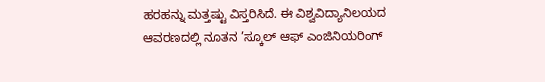ಹರಹನ್ನು ಮತ್ತಷ್ಟು ವಿಸ್ತರಿಸಿದೆ. ಈ ವಿಶ್ವವಿದ್ಯಾನಿಲಯದ ಆವರಣದಲ್ಲಿ ನೂತನ ’ಸ್ಕೂಲ್ ಆಫ್ ಎಂಜಿನಿಯರಿಂಗ್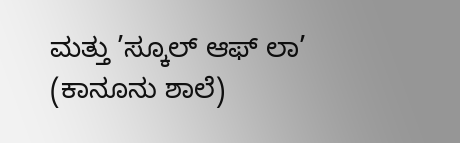ಮತ್ತು ’ಸ್ಕೂಲ್ ಆಫ್ ಲಾ’ (ಕಾನೂನು ಶಾಲೆ)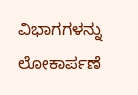ವಿಭಾಗಗಳನ್ನು ಲೋಕಾರ್ಪಣೆ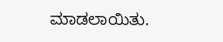ಮಾಡಲಾಯಿತು.